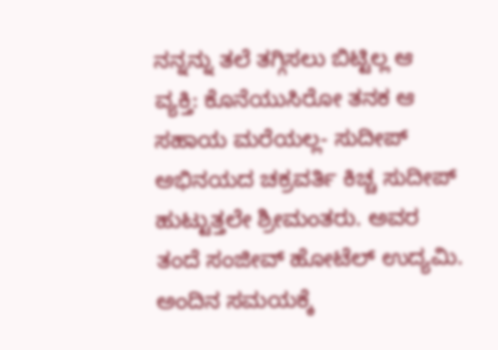ನನ್ನನ್ನು ತಲೆ ತಗ್ಗಿಸಲು ಬಿಟ್ಟಿಲ್ಲ ಆ ವ್ಯಕ್ತಿ: ಕೊನೆಯುಸಿರೋ ತನಕ ಆ ಸಹಾಯ ಮರೆಯಲ್ಲ- ಸುದೀಪ್
ಅಭಿನಯದ ಚಕ್ರವರ್ತಿ ಕಿಚ್ಚ ಸುದೀಪ್ ಹುಟ್ಟುತ್ತಲೇ ಶ್ರೀಮಂತರು. ಅವರ ತಂದೆ ಸಂಜೀವ್ ಹೋಟೆಲ್ ಉದ್ಯಮಿ. ಅಂದಿನ ಸಮಯಕ್ಕೆ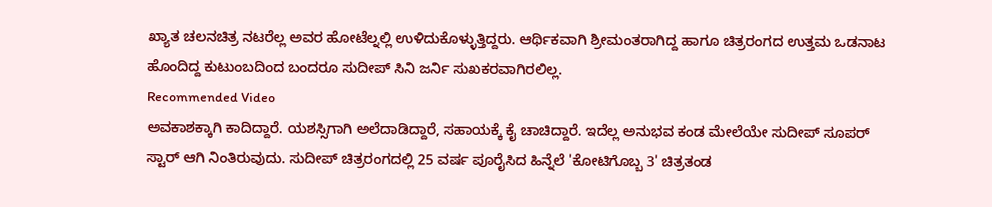ಖ್ಯಾತ ಚಲನಚಿತ್ರ ನಟರೆಲ್ಲ ಅವರ ಹೋಟೆಲ್ನಲ್ಲಿ ಉಳಿದುಕೊಳ್ಳುತ್ತಿದ್ದರು. ಆರ್ಥಿಕವಾಗಿ ಶ್ರೀಮಂತರಾಗಿದ್ದ ಹಾಗೂ ಚಿತ್ರರಂಗದ ಉತ್ತಮ ಒಡನಾಟ ಹೊಂದಿದ್ದ ಕುಟುಂಬದಿಂದ ಬಂದರೂ ಸುದೀಪ್ ಸಿನಿ ಜರ್ನಿ ಸುಖಕರವಾಗಿರಲಿಲ್ಲ.
Recommended Video
ಅವಕಾಶಕ್ಕಾಗಿ ಕಾದಿದ್ದಾರೆ. ಯಶಸ್ಸಿಗಾಗಿ ಅಲೆದಾಡಿದ್ದಾರೆ, ಸಹಾಯಕ್ಕೆ ಕೈ ಚಾಚಿದ್ದಾರೆ. ಇದೆಲ್ಲ ಅನುಭವ ಕಂಡ ಮೇಲೆಯೇ ಸುದೀಪ್ ಸೂಪರ್ ಸ್ಟಾರ್ ಆಗಿ ನಿಂತಿರುವುದು. ಸುದೀಪ್ ಚಿತ್ರರಂಗದಲ್ಲಿ 25 ವರ್ಷ ಪೂರೈಸಿದ ಹಿನ್ನೆಲೆ 'ಕೋಟಿಗೊಬ್ಬ 3' ಚಿತ್ರತಂಡ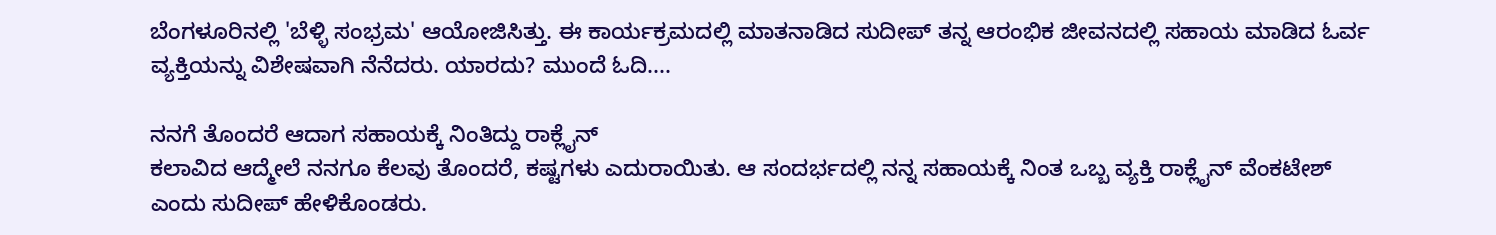ಬೆಂಗಳೂರಿನಲ್ಲಿ 'ಬೆಳ್ಳಿ ಸಂಭ್ರಮ' ಆಯೋಜಿಸಿತ್ತು. ಈ ಕಾರ್ಯಕ್ರಮದಲ್ಲಿ ಮಾತನಾಡಿದ ಸುದೀಪ್ ತನ್ನ ಆರಂಭಿಕ ಜೀವನದಲ್ಲಿ ಸಹಾಯ ಮಾಡಿದ ಓರ್ವ ವ್ಯಕ್ತಿಯನ್ನು ವಿಶೇಷವಾಗಿ ನೆನೆದರು. ಯಾರದು? ಮುಂದೆ ಓದಿ....

ನನಗೆ ತೊಂದರೆ ಆದಾಗ ಸಹಾಯಕ್ಕೆ ನಿಂತಿದ್ದು ರಾಕ್ಲೈನ್
ಕಲಾವಿದ ಆದ್ಮೇಲೆ ನನಗೂ ಕೆಲವು ತೊಂದರೆ, ಕಷ್ಟಗಳು ಎದುರಾಯಿತು. ಆ ಸಂದರ್ಭದಲ್ಲಿ ನನ್ನ ಸಹಾಯಕ್ಕೆ ನಿಂತ ಒಬ್ಬ ವ್ಯಕ್ತಿ ರಾಕ್ಲೈನ್ ವೆಂಕಟೇಶ್ ಎಂದು ಸುದೀಪ್ ಹೇಳಿಕೊಂಡರು.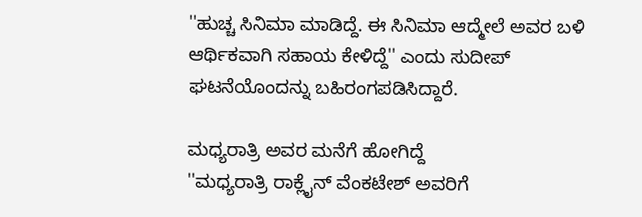''ಹುಚ್ಚ ಸಿನಿಮಾ ಮಾಡಿದ್ದೆ. ಈ ಸಿನಿಮಾ ಆದ್ಮೇಲೆ ಅವರ ಬಳಿ ಆರ್ಥಿಕವಾಗಿ ಸಹಾಯ ಕೇಳಿದ್ದೆ'' ಎಂದು ಸುದೀಪ್ ಘಟನೆಯೊಂದನ್ನು ಬಹಿರಂಗಪಡಿಸಿದ್ದಾರೆ.

ಮಧ್ಯರಾತ್ರಿ ಅವರ ಮನೆಗೆ ಹೋಗಿದ್ದೆ
''ಮಧ್ಯರಾತ್ರಿ ರಾಕ್ಲೈನ್ ವೆಂಕಟೇಶ್ ಅವರಿಗೆ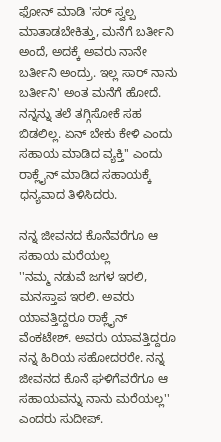ಫೋನ್ ಮಾಡಿ 'ಸರ್ ಸ್ವಲ್ಪ ಮಾತಾಡಬೇಕಿತ್ತು, ಮನೆಗೆ ಬರ್ತೀನಿ ಅಂದೆ, ಅದಕ್ಕೆ ಅವರು ನಾನೇ ಬರ್ತೀನಿ ಅಂದ್ರು. ಇಲ್ಲ ಸಾರ್ ನಾನು ಬರ್ತೀನಿ' ಅಂತ ಮನೆಗೆ ಹೋದೆ. ನನ್ನನ್ನು ತಲೆ ತಗ್ಗಿಸೋಕೆ ಸಹ ಬಿಡಲಿಲ್ಲ. ಏನ್ ಬೇಕು ಕೇಳಿ ಎಂದು ಸಹಾಯ ಮಾಡಿದ ವ್ಯಕ್ತಿ'' ಎಂದು ರಾಕ್ಲೈನ್ ಮಾಡಿದ ಸಹಾಯಕ್ಕೆ ಧನ್ಯವಾದ ತಿಳಿಸಿದರು.

ನನ್ನ ಜೀವನದ ಕೊನೆವರೆಗೂ ಆ ಸಹಾಯ ಮರೆಯಲ್ಲ
''ನಮ್ಮ ನಡುವೆ ಜಗಳ ಇರಲಿ, ಮನಸ್ತಾಪ ಇರಲಿ. ಅವರು ಯಾವತ್ತಿದ್ದರೂ ರಾಕ್ಲೈನ್ ವೆಂಕಟೇಶ್. ಅವರು ಯಾವತ್ತಿದ್ದರೂ ನನ್ನ ಹಿರಿಯ ಸಹೋದರರೇ. ನನ್ನ ಜೀವನದ ಕೊನೆ ಘಳಿಗೆವರೆಗೂ ಆ ಸಹಾಯವನ್ನು ನಾನು ಮರೆಯಲ್ಲ'' ಎಂದರು ಸುದೀಪ್.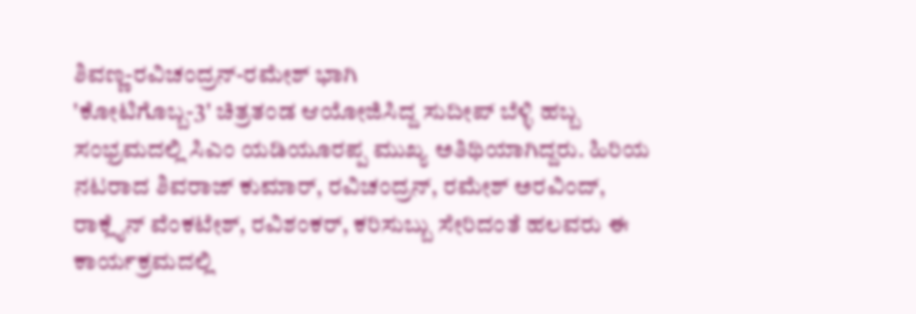ಶಿವಣ್ಣ-ರವಿಚಂದ್ರನ್-ರಮೇಶ್ ಭಾಗಿ
'ಕೋಟಿಗೊಬ್ಬ-3' ಚಿತ್ರತಂಡ ಆಯೋಜಿಸಿದ್ದ ಸುದೀಪ್ ಬೆಳ್ಳಿ ಹಬ್ಬ ಸಂಭ್ರಮದಲ್ಲಿ ಸಿಎಂ ಯಡಿಯೂರಪ್ಪ ಮುಖ್ಯ ಅತಿಥಿಯಾಗಿದ್ದರು. ಹಿರಿಯ ನಟರಾದ ಶಿವರಾಜ್ ಕುಮಾರ್, ರವಿಚಂದ್ರನ್, ರಮೇಶ್ ಅರವಿಂದ್, ರಾಕ್ಲೈನ್ ವೆಂಕಟೇಶ್, ರವಿಶಂಕರ್, ಕರಿಸುಬ್ಬು ಸೇರಿದಂತೆ ಹಲವರು ಈ ಕಾರ್ಯಕ್ರಮದಲ್ಲಿ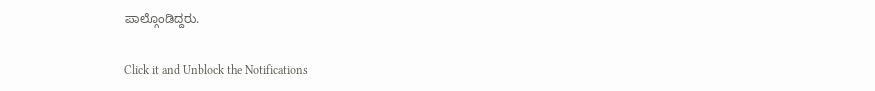ಪಾಲ್ಗೊಂಡಿದ್ದರು.


Click it and Unblock the Notifications